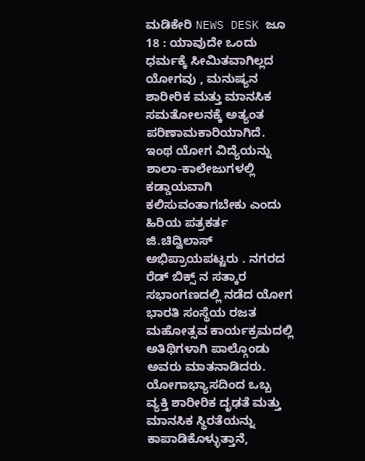ಮಡಿಕೇರಿ NEWS DESK ಜೂ 18 : ಯಾವುದೇ ಒಂದು ಧರ್ಮಕ್ಕೆ ಸೀಮಿತವಾಗಿಲ್ಲದ ಯೋಗವು , ಮನುಷ್ಯನ ಶಾರೀರಿಕ ಮತ್ತು ಮಾನಸಿಕ ಸಮತೋಲನಕ್ಕೆ ಅತ್ಯಂತ ಪರಿಣಾಮಕಾರಿಯಾಗಿದೆ. ಇಂಥ ಯೋಗ ವಿದ್ಯೆಯನ್ನು ಶಾಲಾ-ಕಾಲೇಜುಗಳಲ್ಲಿ ಕಡ್ಡಾಯವಾಗಿ ಕಲಿಸುವಂತಾಗಬೇಕು ಎಂದು ಹಿರಿಯ ಪತ್ರಕರ್ತ ಜಿ.ಚಿದ್ವಿಲಾಸ್ ಅಭಿಪ್ರಾಯಪಟ್ಟರು . ನಗರದ ರೆಡ್ ಬಿಕ್ಸ್ ನ ಸತ್ಕಾರ ಸಭಾಂಗಣದಲ್ಲಿ ನಡೆದ ಯೋಗ ಭಾರತಿ ಸಂಸ್ಥೆಯ ರಜತ ಮಹೋತ್ಸವ ಕಾರ್ಯಕ್ರಮದಲ್ಲಿ ಅತಿಥಿಗಳಾಗಿ ಪಾಲ್ಗೊಂಡು ಅವರು ಮಾತನಾಡಿದರು. ಯೋಗಾಭ್ಯಾಸದಿಂದ ಒಬ್ಬ ವ್ಯಕ್ತಿ ಶಾರೀರಿಕ ದೃಢತೆ ಮತ್ತು ಮಾನಸಿಕ ಸ್ಥಿರತೆಯನ್ನು ಕಾಪಾಡಿಕೊಳ್ಳುತ್ತಾನೆ,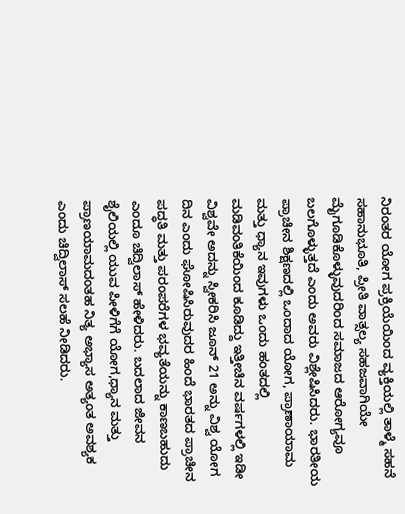ನಿರಂತರ ಯೋಗ ಪ್ರಕ್ರಿಯೆಯಿಂದ ವ್ಯಕ್ತಿಯಲ್ಲಿ ತಾಳ್ಮೆ ಸಹನೆ ಸಹಾನುಭೂತಿ, ಪ್ರೀತಿ ವಾತ್ಸಲ್ಯ ಸಹಜವಾಗಿಯೇ ಮೈಗೂಡಿಕೊಳ್ಳುವುದರಿಂದ ಸಮಾಜದ ಆರೋಗ್ಯವೂ ಬಲಗೊಳ್ಳುತ್ತದೆ ಎಂದು ಅವರು ವಿಶ್ಲೇಷಿಸಿದರು. ಭಾರತೀಯ ಪ್ರಾಚೀನ ಶಿಕ್ಷಣದಲ್ಲಿ ಒಂದಾದ ಯೋಗ, ಪ್ರಾಣಾಯಾಮ ಮತ್ತು ಧ್ಯಾನ ಇವುಗಳು ಒಂದು ಹಂತದಲ್ಲಿ ಮಡಿವಂತಿಕೆಯಿಂದ ಕೂಡಿದ್ದು ಇತ್ತೀಚಿನ ವರ್ಷಗಳಲ್ಲಿ ಇಡೀ ವಿಶ್ವವೇ ಅದನ್ನು ಸ್ವೀಕರಿಸಿ ಜೂನ್ 21 ಅನ್ನು ವಿಶ್ವ ಯೋಗ ದಿನ ಎಂದು ಘೋಷಿಸಿರುವುದರ ಹಿಂದೆ ಭಾರತದ ಪ್ರಾಚೀನ ಪದ್ಧತಿ ಮತ್ತು ಪರಂಪರೆಗಳ ಭವ್ಯತೆಯನ್ನು ಕಾಣಬಹುದು ಎಂದೂ ಚಿದ್ವಿಲಾಸ್ ಹೇಳಿದರು. ಬದಲಾದ ಜೀವನ ಶೈಲಿಯಲ್ಲಿ ಯುವ ಪೀಳಿಗೆಗೆ ಯೋಗ,ಧ್ಯಾನ ಮತ್ತು ಪ್ರಾಣಯಾಮದಂತಹ ನಿತ್ಯ ಅಭ್ಯಾಸ ಅತ್ಯಂತ ಅವಶ್ಯಕ ಎಂದು ಚಿದ್ವಿಲಾಸ್ ಸಲಹೆ ನೀಡಿದರು.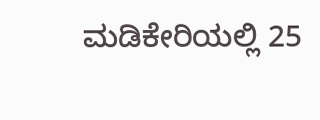ಮಡಿಕೇರಿಯಲ್ಲಿ 25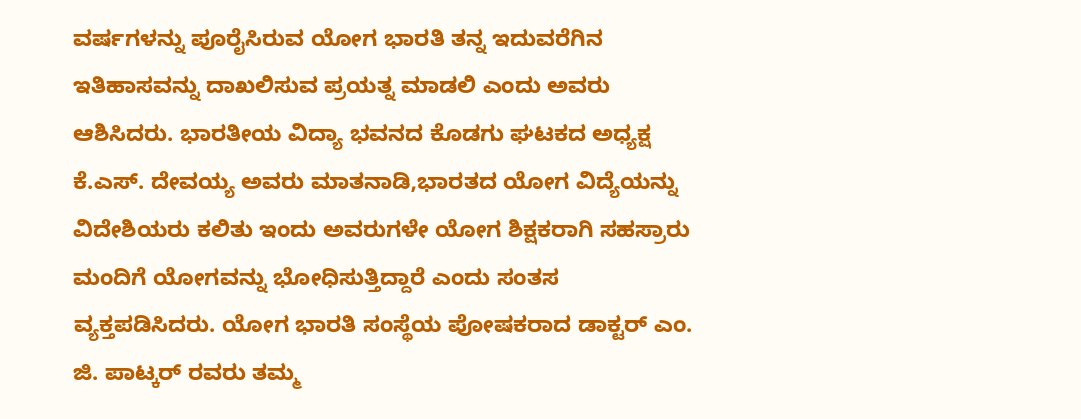ವರ್ಷಗಳನ್ನು ಪೂರೈಸಿರುವ ಯೋಗ ಭಾರತಿ ತನ್ನ ಇದುವರೆಗಿನ ಇತಿಹಾಸವನ್ನು ದಾಖಲಿಸುವ ಪ್ರಯತ್ನ ಮಾಡಲಿ ಎಂದು ಅವರು ಆಶಿಸಿದರು. ಭಾರತೀಯ ವಿದ್ಯಾ ಭವನದ ಕೊಡಗು ಘಟಕದ ಅಧ್ಯಕ್ಷ ಕೆ.ಎಸ್. ದೇವಯ್ಯ ಅವರು ಮಾತನಾಡಿ,ಭಾರತದ ಯೋಗ ವಿದ್ಯೆಯನ್ನು ವಿದೇಶಿಯರು ಕಲಿತು ಇಂದು ಅವರುಗಳೇ ಯೋಗ ಶಿಕ್ಷಕರಾಗಿ ಸಹಸ್ರಾರು ಮಂದಿಗೆ ಯೋಗವನ್ನು ಭೋಧಿಸುತ್ತಿದ್ದಾರೆ ಎಂದು ಸಂತಸ ವ್ಯಕ್ತಪಡಿಸಿದರು. ಯೋಗ ಭಾರತಿ ಸಂಸ್ಥೆಯ ಪೋಷಕರಾದ ಡಾಕ್ಟರ್ ಎಂ. ಜಿ. ಪಾಟ್ಕರ್ ರವರು ತಮ್ಮ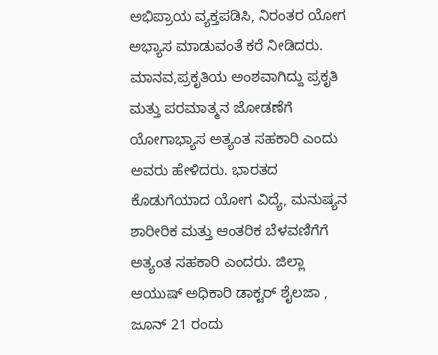ಅಭಿಪ್ರಾಯ ವ್ಯಕ್ತಪಡಿಸಿ, ನಿರಂತರ ಯೋಗ ಅಭ್ಯಾಸ ಮಾಡುವಂತೆ ಕರೆ ನೀಡಿದರು. ಮಾನವ,ಪ್ರಕೃತಿಯ ಅಂಶವಾಗಿದ್ದು ಪ್ರಕೃತಿ ಮತ್ತು ಪರಮಾತ್ಮನ ಜೋಡಣೆಗೆ ಯೋಗಾಭ್ಯಾಸ ಅತ್ಯಂತ ಸಹಕಾರಿ ಎಂದು ಅವರು ಹೇಳಿದರು. ಭಾರತದ ಕೊಡುಗೆಯಾದ ಯೋಗ ವಿದ್ಯೆ, ಮನುಷ್ಯನ ಶಾರೀರಿಕ ಮತ್ತು ಆಂತರಿಕ ಬೆಳವಣಿಗೆಗೆ ಅತ್ಯಂತ ಸಹಕಾರಿ ಎಂದರು. ಜಿಲ್ಲಾ ಆಯುಷ್ ಅಧಿಕಾರಿ ಡಾಕ್ಟರ್ ಶೈಲಜಾ , ಜೂನ್ 21 ರಂದು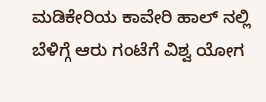ಮಡಿಕೇರಿಯ ಕಾವೇರಿ ಹಾಲ್ ನಲ್ಲಿ ಬೆಳಿಗ್ಗೆ ಆರು ಗಂಟೆಗೆ ವಿಶ್ವ ಯೋಗ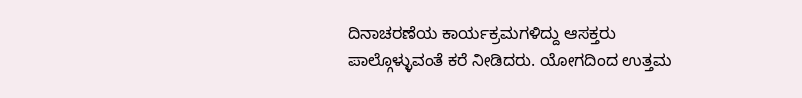ದಿನಾಚರಣೆಯ ಕಾರ್ಯಕ್ರಮಗಳಿದ್ದು ಆಸಕ್ತರು ಪಾಲ್ಗೊಳ್ಳುವಂತೆ ಕರೆ ನೀಡಿದರು. ಯೋಗದಿಂದ ಉತ್ತಮ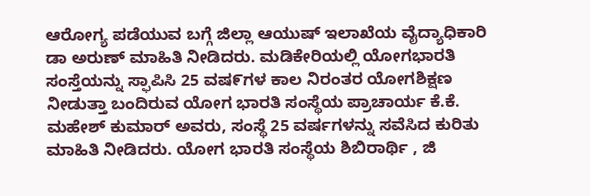ಆರೋಗ್ಯ ಪಡೆಯುವ ಬಗ್ಗೆ ಜಿಲ್ಲಾ ಆಯುಷ್ ಇಲಾಖೆಯ ವೈದ್ಯಾಧಿಕಾರಿ ಡಾ ಅರುಣ್ ಮಾಹಿತಿ ನೀಡಿದರು. ಮಡಿಕೇರಿಯಲ್ಲಿ ಯೋಗಭಾರತಿ ಸಂಸ್ತೆಯನ್ನು ಸ್ಫಾಪಿಸಿ 25 ವಷ೯ಗಳ ಕಾಲ ನಿರಂತರ ಯೋಗಶಿಕ್ಷಣ ನೀಡುತ್ತಾ ಬಂದಿರುವ ಯೋಗ ಭಾರತಿ ಸಂಸ್ಥೆಯ ಪ್ರಾಚಾರ್ಯ ಕೆ.ಕೆ. ಮಹೇಶ್ ಕುಮಾರ್ ಅವರು, ಸಂಸ್ಥೆ 25 ವರ್ಷಗಳನ್ನು ಸವೆಸಿದ ಕುರಿತು ಮಾಹಿತಿ ನೀಡಿದರು. ಯೋಗ ಭಾರತಿ ಸಂಸ್ಥೆಯ ಶಿಬಿರಾರ್ಥಿ , ಜಿ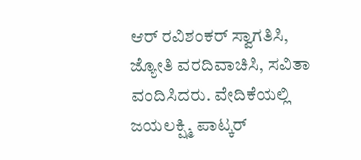ಆರ್ ರವಿಶಂಕರ್ ಸ್ವಾಗತಿಸಿ, ಜ್ಯೋತಿ ವರದಿವಾಚಿಸಿ, ಸವಿತಾ ವಂದಿಸಿದರು. ವೇದಿಕೆಯಲ್ಲಿ ಜಯಲಕ್ಷ್ಮಿ ಪಾಟ್ಕರ್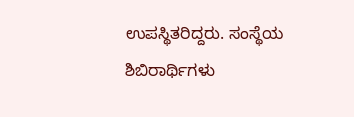ಉಪಸ್ಥಿತರಿದ್ದರು. ಸಂಸ್ಥೆಯ ಶಿಬಿರಾರ್ಥಿಗಳು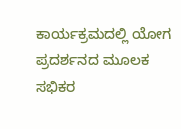ಕಾರ್ಯಕ್ರಮದಲ್ಲಿ ಯೋಗ ಪ್ರದರ್ಶನದ ಮೂಲಕ ಸಭಿಕರ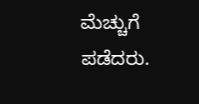ಮೆಚ್ಚುಗೆ ಪಡೆದರು.